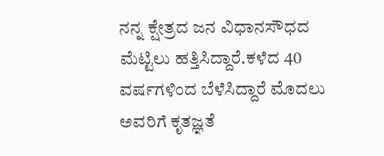ನನ್ನ ಕ್ಷೇತ್ರದ ಜನ ವಿಧಾನಸೌಧದ ಮೆಟ್ಟಿಲು ಹತ್ತಿಸಿದ್ದಾರೆ.ಕಳೆದ 40 ವರ್ಷಗಳಿಂದ ಬೆಳೆಸಿದ್ದಾರೆ ಮೊದಲು ಅವರಿಗೆ ಕೃತಜ್ಞತೆ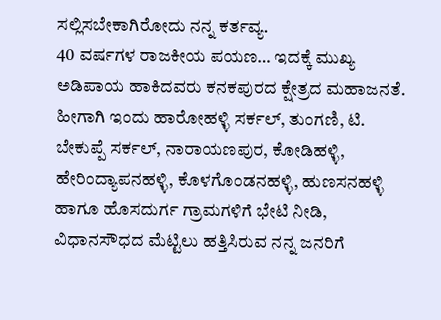ಸಲ್ಲಿಸಬೇಕಾಗಿರೋದು ನನ್ನ ಕರ್ತವ್ಯ.
40 ವರ್ಷಗಳ ರಾಜಕೀಯ ಪಯಣ… ಇದಕ್ಕೆ ಮುಖ್ಯ ಅಡಿಪಾಯ ಹಾಕಿದವರು ಕನಕಪುರದ ಕ್ಷೇತ್ರದ ಮಹಾಜನತೆ. ಹೀಗಾಗಿ ಇಂದು ಹಾರೋಹಳ್ಳಿ ಸರ್ಕಲ್, ತುಂಗಣಿ, ಟಿ. ಬೇಕುಪ್ಪೆ ಸರ್ಕಲ್, ನಾರಾಯಣಪುರ, ಕೋಡಿಹಳ್ಳಿ, ಹೇರಿಂದ್ಯಾಪನಹಳ್ಳಿ, ಕೊಳಗೊಂಡನಹಳ್ಳಿ, ಹುಣಸನಹಳ್ಳಿ ಹಾಗೂ ಹೊಸದುರ್ಗ ಗ್ರಾಮಗಳಿಗೆ ಭೇಟಿ ನೀಡಿ, ವಿಧಾನಸೌಧದ ಮೆಟ್ಟಿಲು ಹತ್ತಿಸಿರುವ ನನ್ನ ಜನರಿಗೆ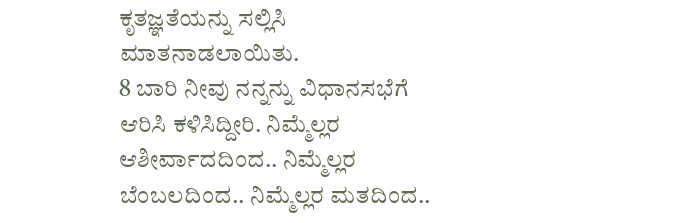ಕೃತಜ್ಞತೆಯನ್ನು ಸಲ್ಲಿಸಿ ಮಾತನಾಡಲಾಯಿತು.
8 ಬಾರಿ ನೀವು ನನ್ನನ್ನು ವಿಧಾನಸಭೆಗೆ ಆರಿಸಿ ಕಳಿಸಿದ್ದೀರಿ. ನಿಮ್ಮೆಲ್ಲರ ಆಶೀರ್ವಾದದಿಂದ.. ನಿಮ್ಮೆಲ್ಲರ ಬೆಂಬಲದಿಂದ.. ನಿಮ್ಮೆಲ್ಲರ ಮತದಿಂದ..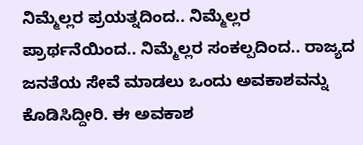ನಿಮ್ಮೆಲ್ಲರ ಪ್ರಯತ್ನದಿಂದ.. ನಿಮ್ಮೆಲ್ಲರ ಪ್ರಾರ್ಥನೆಯಿಂದ.. ನಿಮ್ಮೆಲ್ಲರ ಸಂಕಲ್ಪದಿಂದ.. ರಾಜ್ಯದ ಜನತೆಯ ಸೇವೆ ಮಾಡಲು ಒಂದು ಅವಕಾಶವನ್ನು ಕೊಡಿಸಿದ್ದೀರಿ. ಈ ಅವಕಾಶ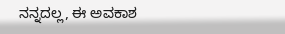ನನ್ನದಲ್ಲ, ಈ ಅವಕಾಶ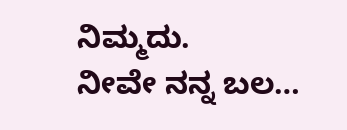ನಿಮ್ಮದು.
ನೀವೇ ನನ್ನ ಬಲ…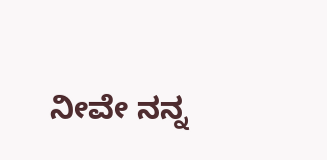ನೀವೇ ನನ್ನ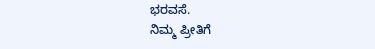ಭರವಸೆ.
ನಿಮ್ಮ ಪ್ರೀತಿಗೆ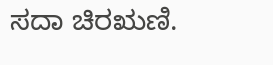ಸದಾ ಚಿರಋಣಿ.